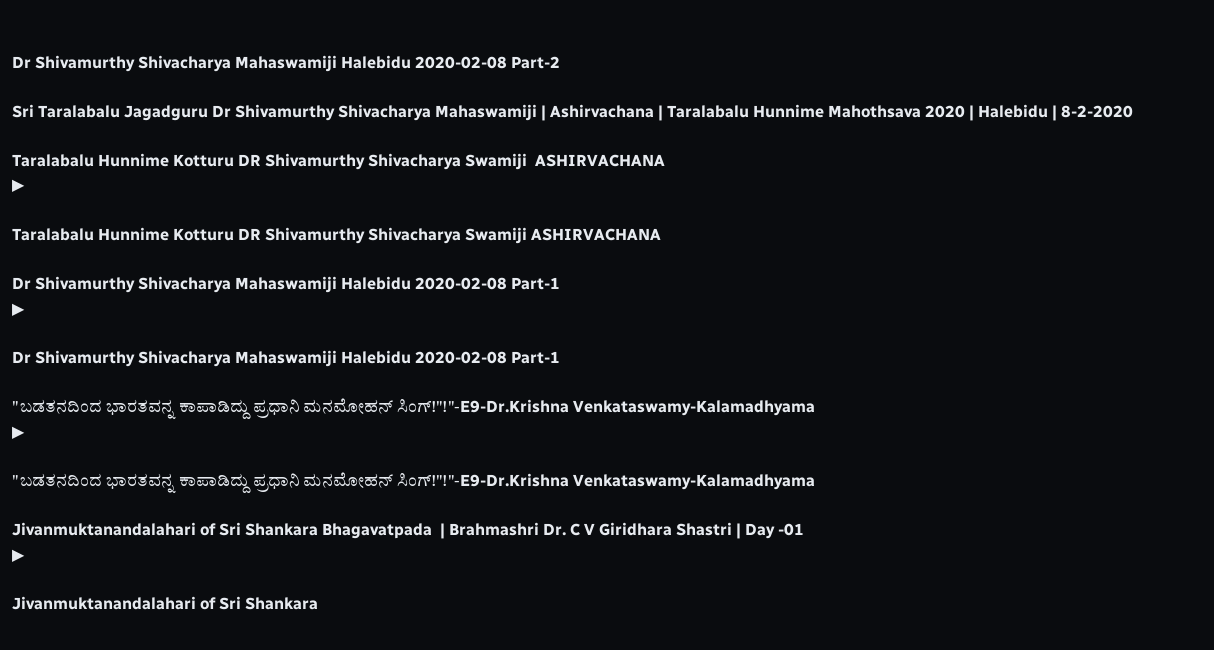Dr Shivamurthy Shivacharya Mahaswamiji Halebidu 2020-02-08 Part-2

Sri Taralabalu Jagadguru Dr Shivamurthy Shivacharya Mahaswamiji | Ashirvachana | Taralabalu Hunnime Mahothsava 2020 | Halebidu | 8-2-2020

Taralabalu Hunnime Kotturu DR Shivamurthy Shivacharya Swamiji  ASHIRVACHANA
▶

Taralabalu Hunnime Kotturu DR Shivamurthy Shivacharya Swamiji ASHIRVACHANA

Dr Shivamurthy Shivacharya Mahaswamiji Halebidu 2020-02-08 Part-1
▶

Dr Shivamurthy Shivacharya Mahaswamiji Halebidu 2020-02-08 Part-1

"ಬಡತನದಿಂದ ಭಾರತವನ್ನ ಕಾಪಾಡಿದ್ದು ಪ್ರಧಾನಿ ಮನಮೋಹನ್ ಸಿಂಗ್!"!"-E9-Dr.Krishna Venkataswamy-Kalamadhyama
▶

"ಬಡತನದಿಂದ ಭಾರತವನ್ನ ಕಾಪಾಡಿದ್ದು ಪ್ರಧಾನಿ ಮನಮೋಹನ್ ಸಿಂಗ್!"!"-E9-Dr.Krishna Venkataswamy-Kalamadhyama

Jivanmuktanandalahari of Sri Shankara Bhagavatpada  | Brahmashri Dr. C V Giridhara Shastri | Day -01
▶

Jivanmuktanandalahari of Sri Shankara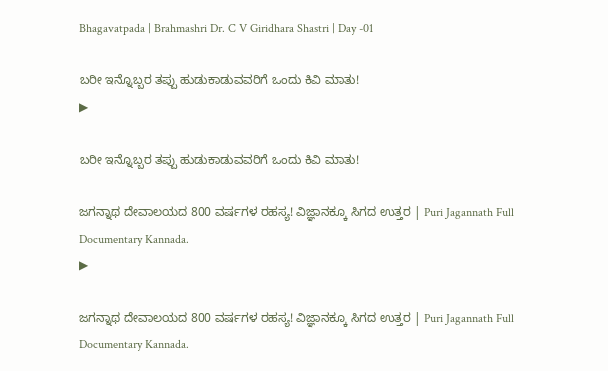Bhagavatpada | Brahmashri Dr. C V Giridhara Shastri | Day -01

ಬರೀ ಇನ್ನೊಬ್ಬರ ತಪ್ಪು ಹುಡುಕಾಡುವವರಿಗೆ ಒಂದು ಕಿವಿ ಮಾತು!
▶

ಬರೀ ಇನ್ನೊಬ್ಬರ ತಪ್ಪು ಹುಡುಕಾಡುವವರಿಗೆ ಒಂದು ಕಿವಿ ಮಾತು!

ಜಗನ್ನಾಥ ದೇವಾಲಯದ 800 ವರ್ಷಗಳ ರಹಸ್ಯ! ವಿಜ್ಞಾನಕ್ಕೂ ಸಿಗದ ಉತ್ತರ | Puri Jagannath Full Documentary Kannada.
▶

ಜಗನ್ನಾಥ ದೇವಾಲಯದ 800 ವರ್ಷಗಳ ರಹಸ್ಯ! ವಿಜ್ಞಾನಕ್ಕೂ ಸಿಗದ ಉತ್ತರ | Puri Jagannath Full Documentary Kannada.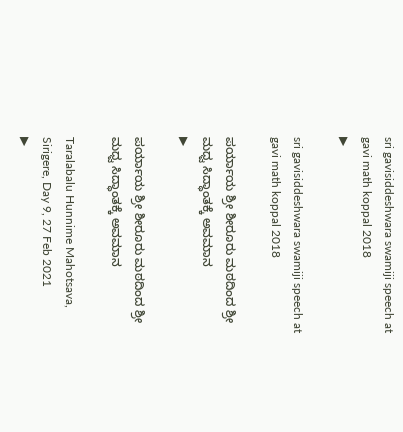sri gavisiddeshwara swamiji speech at gavi math koppal 2018
▶

sri gavisiddeshwara swamiji speech at gavi math koppal 2018

ಪರ್ಯಾಯ ಶ್ರೀ ಶೀರೂರು ಮಠದಿಂದ ಶ್ರೀ ಮಧ್ವ ಸಿದ್ಧಾಂತಕ್ಕೆ ಅವಮಾನ
▶

ಪರ್ಯಾಯ ಶ್ರೀ ಶೀರೂರು ಮಠದಿಂದ ಶ್ರೀ ಮಧ್ವ ಸಿದ್ಧಾಂತಕ್ಕೆ ಅವಮಾನ

Taralabalu Hunnime Mahotsava, Sirigere, Day 9, 27 Feb 2021
▶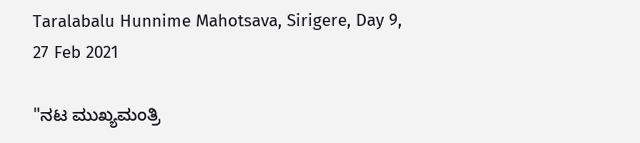Taralabalu Hunnime Mahotsava, Sirigere, Day 9, 27 Feb 2021

"ನಟ ಮುಖ್ಯಮಂತ್ರಿ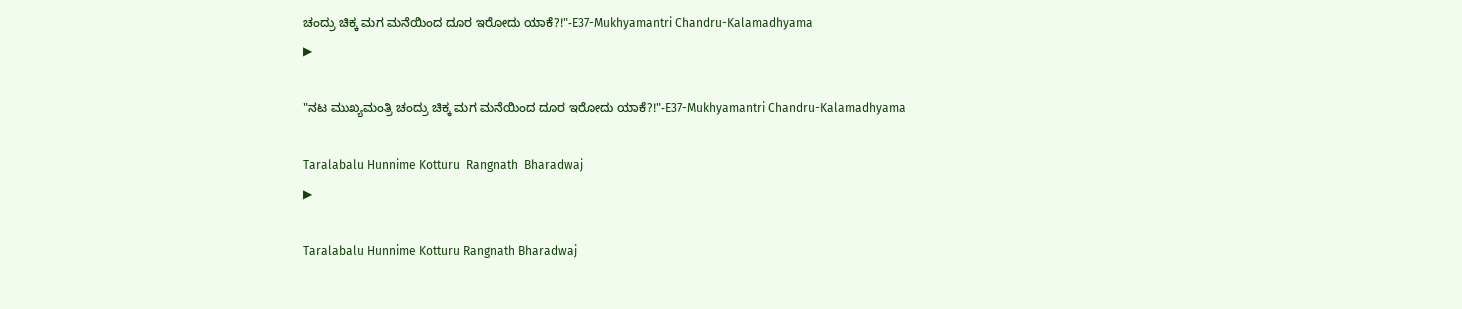ಚಂದ್ರು ಚಿಕ್ಕ ಮಗ ಮನೆಯಿಂದ ದೂರ ಇರೋದು ಯಾಕೆ?!"-E37-Mukhyamantri Chandru-Kalamadhyama
▶

"ನಟ ಮುಖ್ಯಮಂತ್ರಿ ಚಂದ್ರು ಚಿಕ್ಕ ಮಗ ಮನೆಯಿಂದ ದೂರ ಇರೋದು ಯಾಕೆ?!"-E37-Mukhyamantri Chandru-Kalamadhyama

Taralabalu Hunnime Kotturu  Rangnath  Bharadwaj
▶

Taralabalu Hunnime Kotturu Rangnath Bharadwaj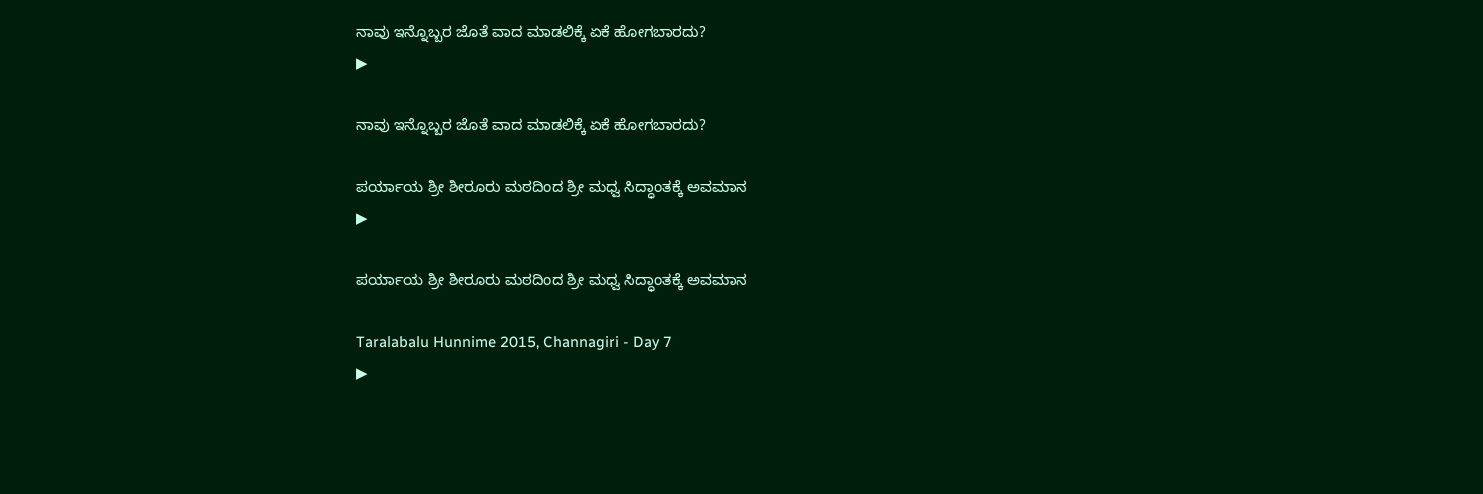ನಾವು ಇನ್ನೊಬ್ಬರ ಜೊತೆ ವಾದ ಮಾಡಲಿಕ್ಕೆ ಏಕೆ ಹೋಗಬಾರದು?
▶

ನಾವು ಇನ್ನೊಬ್ಬರ ಜೊತೆ ವಾದ ಮಾಡಲಿಕ್ಕೆ ಏಕೆ ಹೋಗಬಾರದು?

ಪರ್ಯಾಯ ಶ್ರೀ ಶೀರೂರು ಮಠದಿಂದ ಶ್ರೀ ಮಧ್ವ ಸಿದ್ಧಾಂತಕ್ಕೆ ಅವಮಾನ
▶

ಪರ್ಯಾಯ ಶ್ರೀ ಶೀರೂರು ಮಠದಿಂದ ಶ್ರೀ ಮಧ್ವ ಸಿದ್ಧಾಂತಕ್ಕೆ ಅವಮಾನ

Taralabalu Hunnime 2015, Channagiri - Day 7
▶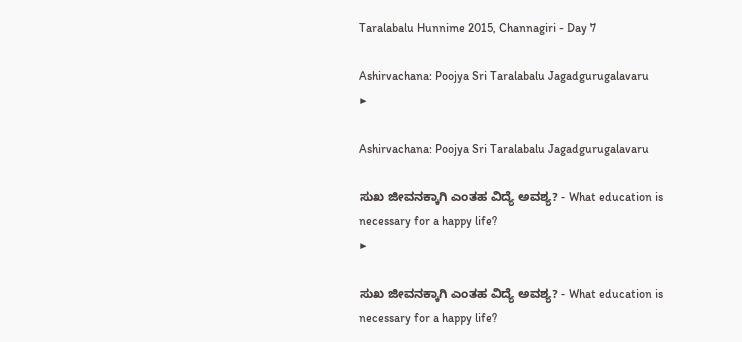Taralabalu Hunnime 2015, Channagiri - Day 7

Ashirvachana: Poojya Sri Taralabalu Jagadgurugalavaru
▶

Ashirvachana: Poojya Sri Taralabalu Jagadgurugalavaru

ಸುಖ ಜೀವನಕ್ಕಾಗಿ ಎಂತಹ ವಿದ್ಯೆ ಅವಶ್ಯ? - What education is necessary for a happy life?
▶

ಸುಖ ಜೀವನಕ್ಕಾಗಿ ಎಂತಹ ವಿದ್ಯೆ ಅವಶ್ಯ? - What education is necessary for a happy life?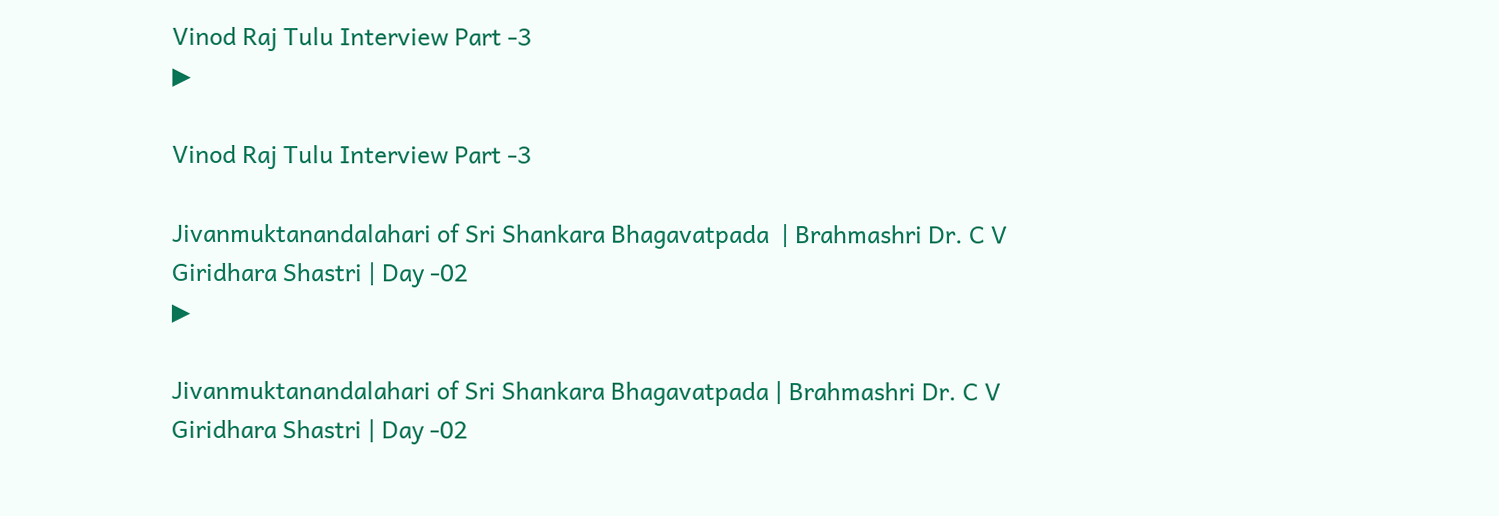Vinod Raj Tulu Interview Part -3
▶

Vinod Raj Tulu Interview Part -3

Jivanmuktanandalahari of Sri Shankara Bhagavatpada  | Brahmashri Dr. C V Giridhara Shastri | Day -02
▶

Jivanmuktanandalahari of Sri Shankara Bhagavatpada | Brahmashri Dr. C V Giridhara Shastri | Day -02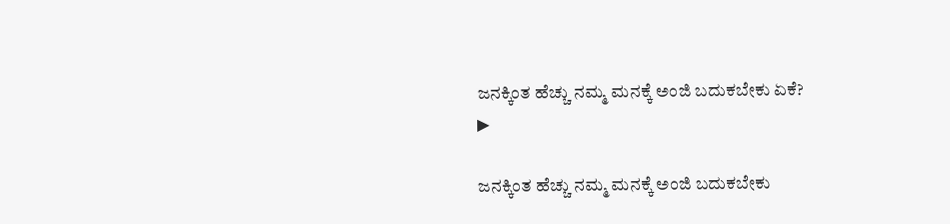ಜನಕ್ಕಿಂತ ಹೆಚ್ಚು ನಮ್ಮ ಮನಕ್ಕೆ ಅಂಜಿ ಬದುಕಬೇಕು ಏಕೆ?
▶

ಜನಕ್ಕಿಂತ ಹೆಚ್ಚು ನಮ್ಮ ಮನಕ್ಕೆ ಅಂಜಿ ಬದುಕಬೇಕು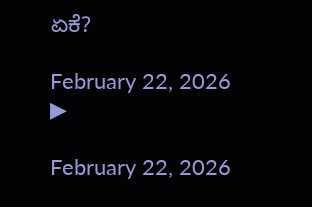ಏಕೆ?

February 22, 2026
▶

February 22, 2026